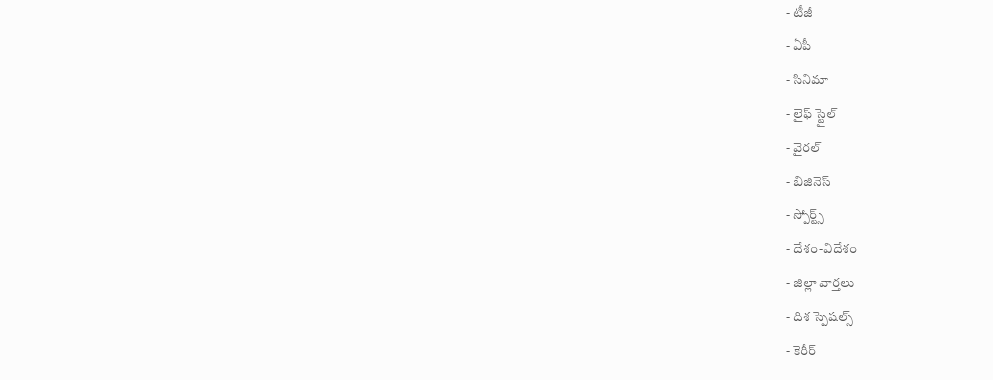- టీజీ
- ఏపీ
- సినిమా
- లైఫ్ స్టైల్
- వైరల్
- బిజినెస్
- స్పోర్ట్స్
- దేశం-విదేశం
- జిల్లా వార్తలు
- దిశ స్పెషల్స్
- కెరీర్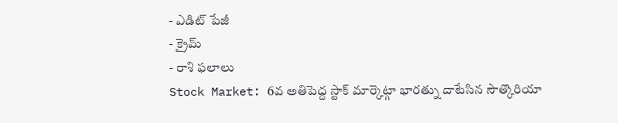- ఎడిట్ పేజీ
- క్రైమ్
- రాశి ఫలాలు
Stock Market: 6వ అతిపెద్ద స్టాక్ మార్కెట్గా భారత్ను దాటేసిన సౌత్కొరియా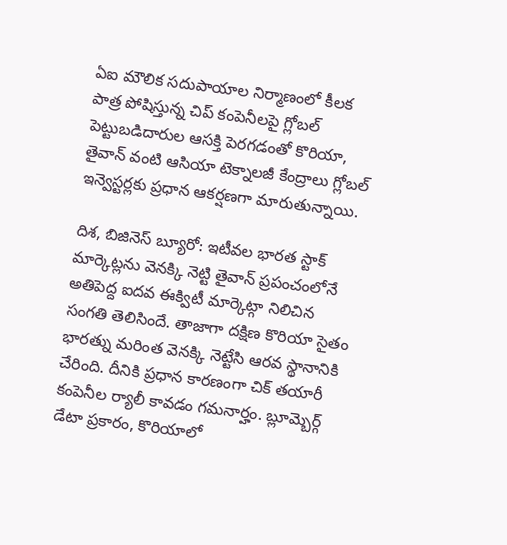ఏఐ మౌలిక సదుపాయాల నిర్మాణంలో కీలక పాత్ర పోషిస్తున్న చిప్ కంపెనీలపై గ్లోబల్ పెట్టుబడిదారుల ఆసక్తి పెరగడంతో కొరియా, తైవాన్ వంటి ఆసియా టెక్నాలజీ కేంద్రాలు గ్లోబల్ ఇన్వెస్టర్లకు ప్రధాన ఆకర్షణగా మారుతున్నాయి.

దిశ, బిజినెస్ బ్యూరో: ఇటీవల భారత స్టాక్ మార్కెట్లను వెనక్కి నెట్టి తైవాన్ ప్రపంచంలోనే అతిపెద్ద ఐదవ ఈక్విటీ మార్కెట్గా నిలిచిన సంగతి తెలిసిందే. తాజాగా దక్షిణ కొరియా సైతం భారత్ను మరింత వెనక్కి నెట్టేసి ఆరవ స్థానానికి చేరింది. దీనికి ప్రధాన కారణంగా చిక్ తయారీ కంపెనీల ర్యాలీ కావడం గమనార్హం. బ్లూమ్బెర్గ్ డేటా ప్రకారం, కొరియాలో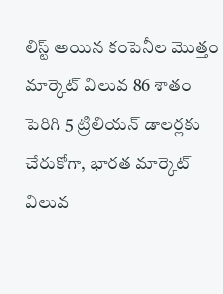లిస్ట్ అయిన కంపెనీల మొత్తం మార్కెట్ విలువ 86 శాతం పెరిగి 5 ట్రిలియన్ డాలర్లకు చేరుకోగా, భారత మార్కెట్ విలువ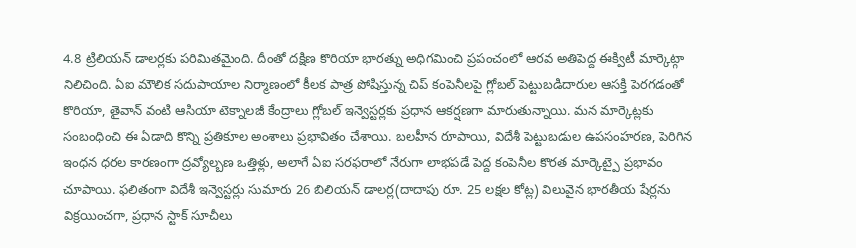4.8 ట్రిలియన్ డాలర్లకు పరిమితమైంది. దీంతో దక్షిణ కొరియా భారత్ను అధిగమించి ప్రపంచంలో ఆరవ అతిపెద్ద ఈక్విటీ మార్కెట్గా నిలిచింది. ఏఐ మౌలిక సదుపాయాల నిర్మాణంలో కీలక పాత్ర పోషిస్తున్న చిప్ కంపెనీలపై గ్లోబల్ పెట్టుబడిదారుల ఆసక్తి పెరగడంతో కొరియా, తైవాన్ వంటి ఆసియా టెక్నాలజీ కేంద్రాలు గ్లోబల్ ఇన్వెస్టర్లకు ప్రధాన ఆకర్షణగా మారుతున్నాయి. మన మార్కెట్లకు సంబంధించి ఈ ఏడాది కొన్ని ప్రతికూల అంశాలు ప్రభావితం చేశాయి. బలహీన రూపాయి, విదేశీ పెట్టుబడుల ఉపసంహరణ, పెరిగిన ఇంధన ధరల కారణంగా ద్రవ్యోల్బణ ఒత్తిళ్లు, అలాగే ఏఐ సరఫరాలో నేరుగా లాభపడే పెద్ద కంపెనీల కొరత మార్కెట్పై ప్రభావం చూపాయి. ఫలితంగా విదేశీ ఇన్వెస్టర్లు సుమారు 26 బిలియన్ డాలర్ల(దాదాపు రూ. 25 లక్షల కోట్ల) విలువైన భారతీయ షేర్లను విక్రయించగా, ప్రధాన స్టాక్ సూచీలు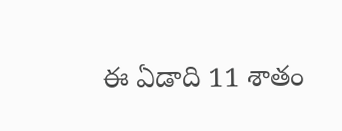ఈ ఏడాది 11 శాతం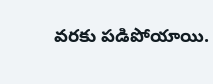వరకు పడిపోయాయి.